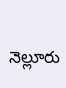నెల్లూరు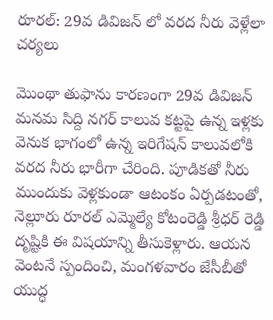రూరల్: 29వ డివిజన్ లో వరద నీరు వెళ్లేలా చర్యలు

మొంథా తుఫాను కారణంగా 29వ డివిజన్ మనమ సిద్ది నగర్ కాలువ కట్టపై ఉన్న ఇళ్లకు వెనుక భాగంలో ఉన్న ఇరిగేషన్ కాలువలోకి వరద నీరు భారీగా చేరింది. పూడికతో నీరు ముందుకు వెళ్లకుండా ఆటంకం ఏర్పడటంతో, నెల్లూరు రూరల్ ఎమ్మెల్యే కోటంరెడ్డి శ్రీధర్ రెడ్డి దృష్టికి ఈ విషయాన్ని తీసుకెళ్లారు. ఆయన వెంటనే స్పందించి, మంగళవారం జేసీబీతో యుద్ధ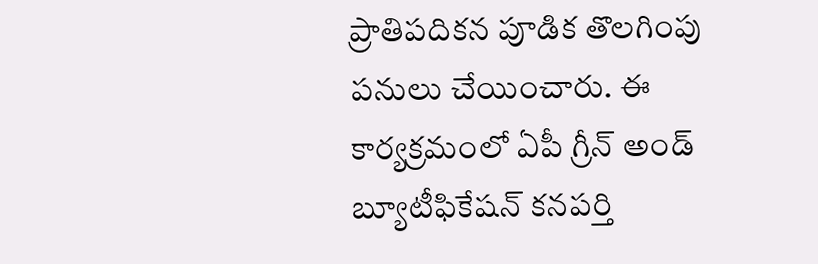ప్రాతిపదికన పూడిక తొలగింపు పనులు చేయించారు. ఈ కార్యక్రమంలో ఏపీ గ్రీన్ అండ్ బ్యూటీఫికేషన్ కనపర్తి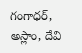గంగాధర్, అస్లాం, దేవి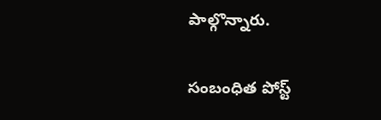పాల్గొన్నారు.

సంబంధిత పోస్ట్